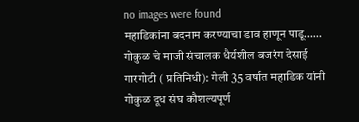no images were found
महाडिकांना बदनाम करण्याचा डाव हाणून पाडू…… गोकुळ चे माजी संचालक धैर्यशील बजरंग देसाई
गारगोटी ( प्रतिनिधी): गेली 35 वर्षात महाडिक यांनी गोकुळ दूध संघ कौशल्यपूर्ण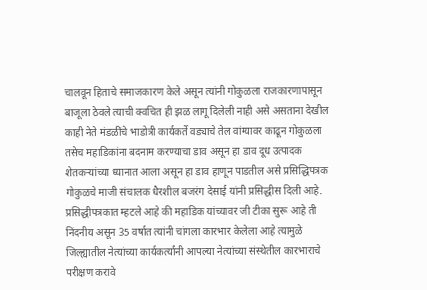चालवून हिताचे समाजकारण केले असून त्यांनी गोकुळला राजकारणापासून बाजूला ठेवले त्याची क्वचित ही झळ लागू दिलेली नाही असे असताना देखील काही नेते मंडळींचे भाडोत्री कार्यकर्ते वड्याचे तेल वांग्यावर काढून गोकुळला तसेच महाडिकांना बदनाम करण्याचा डाव असून हा डाव दूध उत्पादक शेतकऱ्यांच्या ध्यानात आला असून हा डाव हाणून पाडतील असे प्रसिद्धिपत्रक गोकुळचे माजी संचालक धैरशील बजरंग देसाई यांनी प्रसिद्धीस दिली आहे.
प्रसिद्धीपत्रकात म्हटले आहे की महाडिक यांच्यावर जी टीका सुरू आहे ती निंदनीय असून 35 वर्षात त्यांनी चांगला कारभार केलेला आहे त्यामुळे जिल्ह्यातील नेत्यांच्या कार्यकर्त्यांनी आपल्या नेत्यांच्या संस्थेतील कारभाराचे परीक्षण करावे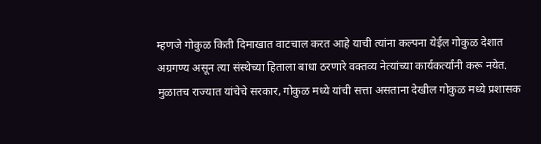म्हणजे गोकुळ किती दिमाखात वाटचाल करत आहे याची त्यांना कल्पना येईल गोकुळ देशात अग्रगण्य असून त्या संस्थेच्या हिताला बाधा ठरणारे वक्तव्य नेत्यांच्या कार्यकर्त्यांनी करू नयेत.
मुळातच राज्यात यांचेचे सरकार, गोकुळ मध्ये यांची सत्ता असताना देखील गोकुळ मध्ये प्रशासक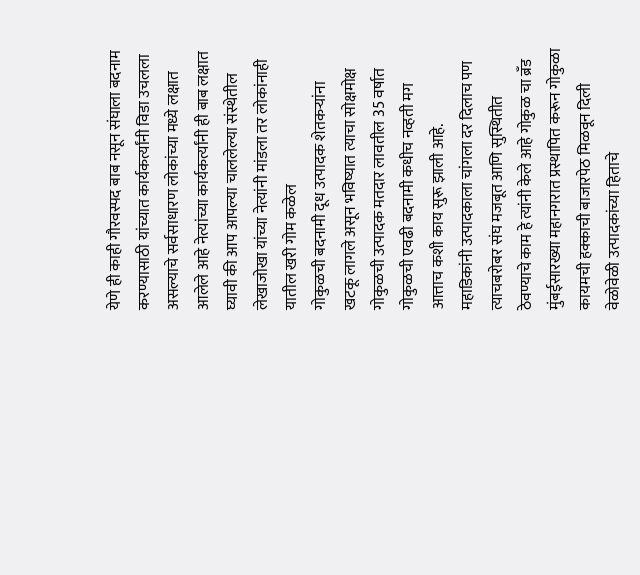येणे ही काही गौरवस्पद बाब नसून संघाला बदनाम करण्यासाठी यांच्यात कार्यकर्त्यांनी विडा उचलला असल्याचे सर्वसाधारण लोकांच्या मध्ये लक्षात आलेले आहे नेत्यांच्या कार्यकर्त्यांनी ही बाब लक्षात घ्यावी की आप आपल्या चाललेल्या संस्थेतील लेखाजोखा यांच्या नेत्यांनी मांडला तर लोकांनाही यातील खरी गोम कळेल
गोकुळची बदनामी दूध उत्पादक शेतकऱ्यांना खटकू लागले असून भविष्यात त्याचा सोक्षमोक्ष गोकुळची उत्पादक मतदार लावतील 35 वर्षात गोकुळची एवढी बदनामी कधीच नव्हती मग आत्ताच कशी काय सुरू झाली आहे.
महाडिकांनी उत्पादकाला चांगला दर दिलाच पण त्याचबरोबर संघ मजबूत आणि सुस्थितीत ठेवण्याचे काम हे त्यांनी केले आहे गोकुळ चा ब्रँड मुंबईसारख्या महानगरात प्रस्थापित करून गोकुळा कायमची हक्काची बाजारपेठ मिळवून दिली वेळोवेळी उत्पादकांच्या हिताचे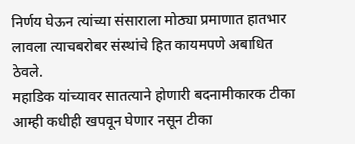निर्णय घेऊन त्यांच्या संसाराला मोठ्या प्रमाणात हातभार लावला त्याचबरोबर संस्थांचे हित कायमपणे अबाधित ठेवले.
महाडिक यांच्यावर सातत्याने होणारी बदनामीकारक टीका आम्ही कधीही खपवून घेणार नसून टीका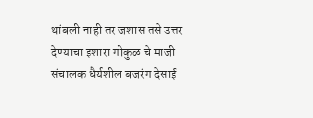थांबली नाही तर जशास तसे उत्तर देण्याचा इशारा गोकुळ चे माजी संचालक धैर्यशील बजरंग देसाई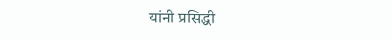यांनी प्रसिद्धी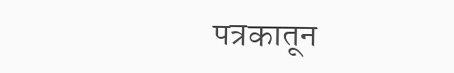पत्रकातून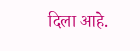दिला आहे.